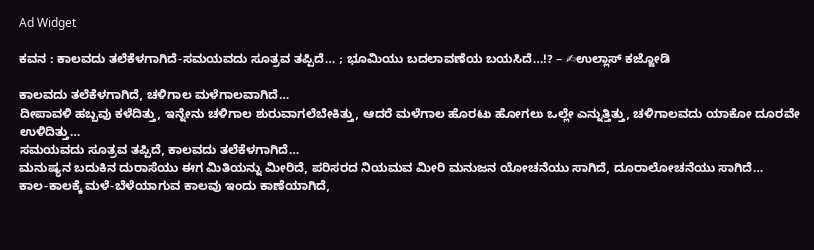Ad Widget

ಕವನ : ಕಾಲವದು ತಲೆಕೆಳಗಾಗಿದೆ-ಸಮಯವದು ಸೂತ್ರವ ತಪ್ಪಿದೆ… ; ಭೂಮಿಯು ಬದಲಾವಣೆಯ ಬಯಸಿದೆ…!? – ✍ಉಲ್ಲಾಸ್ ಕಜ್ಜೋಡಿ

ಕಾಲವದು ತಲೆಕೆಳಗಾಗಿದೆ, ಚಳಿಗಾಲ ಮಳೆಗಾಲವಾಗಿದೆ…
ದೀಪಾವಳಿ ಹಬ್ಬವು ಕಳೆದಿತ್ತು, ಇನ್ನೇನು ಚಳಿಗಾಲ ಶುರುವಾಗಲೆಬೇಕಿತ್ತು, ಆದರೆ ಮಳೆಗಾಲ ಹೊರಟು ಹೋಗಲು ಒಲ್ಲೇ ಎನ್ನುತ್ತಿತ್ತು, ಚಳಿಗಾಲವದು ಯಾಕೋ ದೂರವೇ ಉಳಿದಿತ್ತು…
ಸಮಯವದು ಸೂತ್ರವ ತಪ್ಪಿದೆ, ಕಾಲವದು ತಲೆಕೆಳಗಾಗಿದೆ…
ಮನುಷ್ಯನ ಬದುಕಿನ ದುರಾಸೆಯು ಈಗ ಮಿತಿಯನ್ನು ಮೀರಿದೆ, ಪರಿಸರದ ನಿಯಮವ ಮೀರಿ ಮನುಜನ ಯೋಚನೆಯು ಸಾಗಿದೆ, ದೂರಾಲೋಚನೆಯು ಸಾಗಿದೆ…
ಕಾಲ-ಕಾಲಕ್ಕೆ ಮಳೆ-ಬೆಳೆಯಾಗುವ ಕಾಲವು ಇಂದು ಕಾಣೆಯಾಗಿದೆ,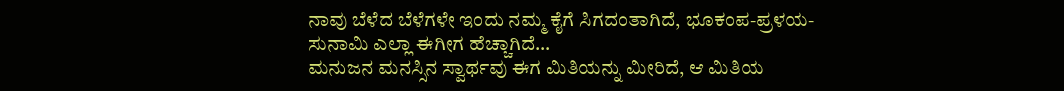ನಾವು ಬೆಳೆದ ಬೆಳೆಗಳೇ ಇಂದು ನಮ್ಮ ಕೈಗೆ ಸಿಗದಂತಾಗಿದೆ, ಭೂಕಂಪ-ಪ್ರಳಯ-ಸುನಾಮಿ ಎಲ್ಲಾ ಈಗೀಗ ಹೆಚ್ಚಾಗಿದೆ…
ಮನುಜನ ಮನಸ್ಸಿನ ಸ್ವಾರ್ಥವು ಈಗ ಮಿತಿಯನ್ನು ಮೀರಿದೆ, ಆ ಮಿತಿಯ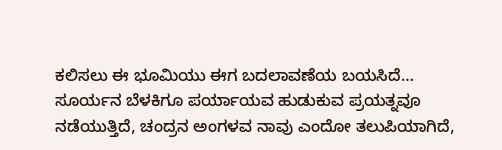ಕಲಿಸಲು ಈ ಭೂಮಿಯು ಈಗ ಬದಲಾವಣೆಯ ಬಯಸಿದೆ…
ಸೂರ್ಯನ ಬೆಳಕಿಗೂ ಪರ್ಯಾಯವ ಹುಡುಕುವ ಪ್ರಯತ್ನವೂ ನಡೆಯುತ್ತಿದೆ, ಚಂದ್ರನ ಅಂಗಳವ ನಾವು ಎಂದೋ ತಲುಪಿಯಾಗಿದೆ,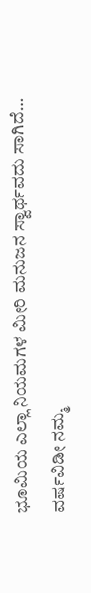ಭೂಮಿಯ ಎಲ್ಲಾ ನಿಯಮಗಳ ಮೀರಿ ಮನುಜನ ಸ್ವಾರ್ಥವದು ಸಾಗಿದೆ…
ವರ್ಷವಿಡೀ ನಮ್ಮ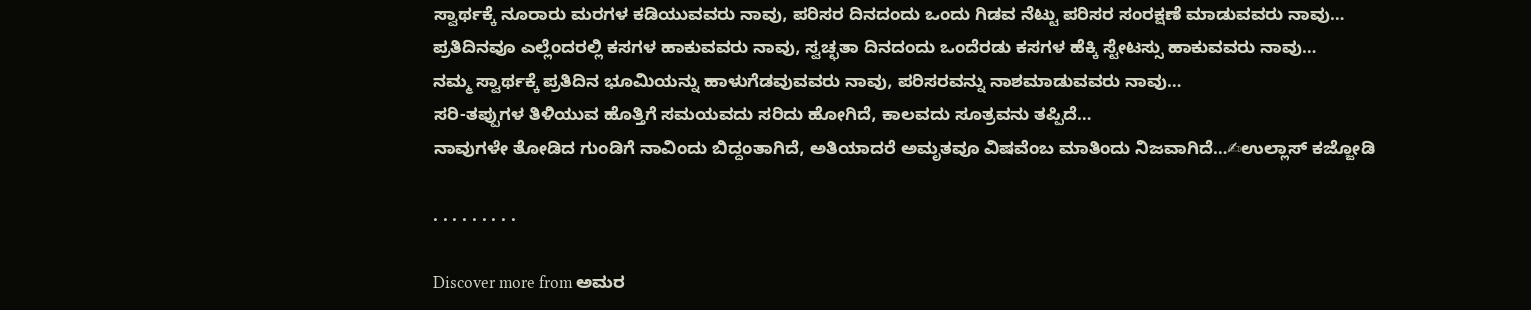ಸ್ವಾರ್ಥಕ್ಕೆ ನೂರಾರು ಮರಗಳ ಕಡಿಯುವವರು ನಾವು, ಪರಿಸರ ದಿನದಂದು ಒಂದು ಗಿಡವ ನೆಟ್ಟು ಪರಿಸರ ಸಂರಕ್ಷಣೆ ಮಾಡುವವರು ನಾವು…
ಪ್ರತಿದಿನವೂ ಎಲ್ಲೆಂದರಲ್ಲಿ ಕಸಗಳ ಹಾಕುವವರು ನಾವು, ಸ್ವಚ್ಛತಾ ದಿನದಂದು ಒಂದೆರಡು ಕಸಗಳ ಹೆಕ್ಕಿ ಸ್ಟೇಟಸ್ಸು ಹಾಕುವವರು ನಾವು…
ನಮ್ಮ ಸ್ವಾರ್ಥಕ್ಕೆ ಪ್ರತಿದಿನ ಭೂಮಿಯನ್ನು ಹಾಳುಗೆಡವುವವರು ನಾವು, ಪರಿಸರವನ್ನು ನಾಶಮಾಡುವವರು ನಾವು…
ಸರಿ-ತಪ್ಪುಗಳ ತಿಳಿಯುವ ಹೊತ್ತಿಗೆ ಸಮಯವದು ಸರಿದು ಹೋಗಿದೆ, ಕಾಲವದು ಸೂತ್ರವನು ತಪ್ಪಿದೆ…
ನಾವುಗಳೇ ತೋಡಿದ ಗುಂಡಿಗೆ ನಾವಿಂದು ಬಿದ್ದಂತಾಗಿದೆ, ಅತಿಯಾದರೆ ಅಮೃತವೂ ವಿಷವೆಂಬ ಮಾತಿಂದು ನಿಜವಾಗಿದೆ…✍ಉಲ್ಲಾಸ್ ಕಜ್ಜೋಡಿ

. . . . . . . . .

Discover more from ಅಮರ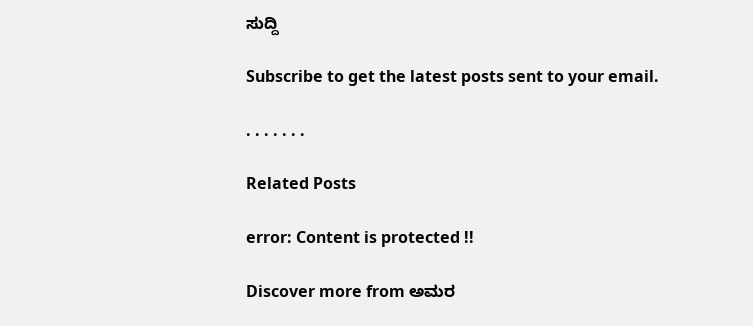ಸುದ್ದಿ

Subscribe to get the latest posts sent to your email.

. . . . . . .

Related Posts

error: Content is protected !!

Discover more from ಅಮರ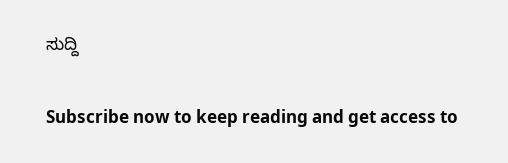ಸುದ್ದಿ

Subscribe now to keep reading and get access to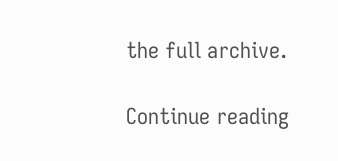the full archive.

Continue reading